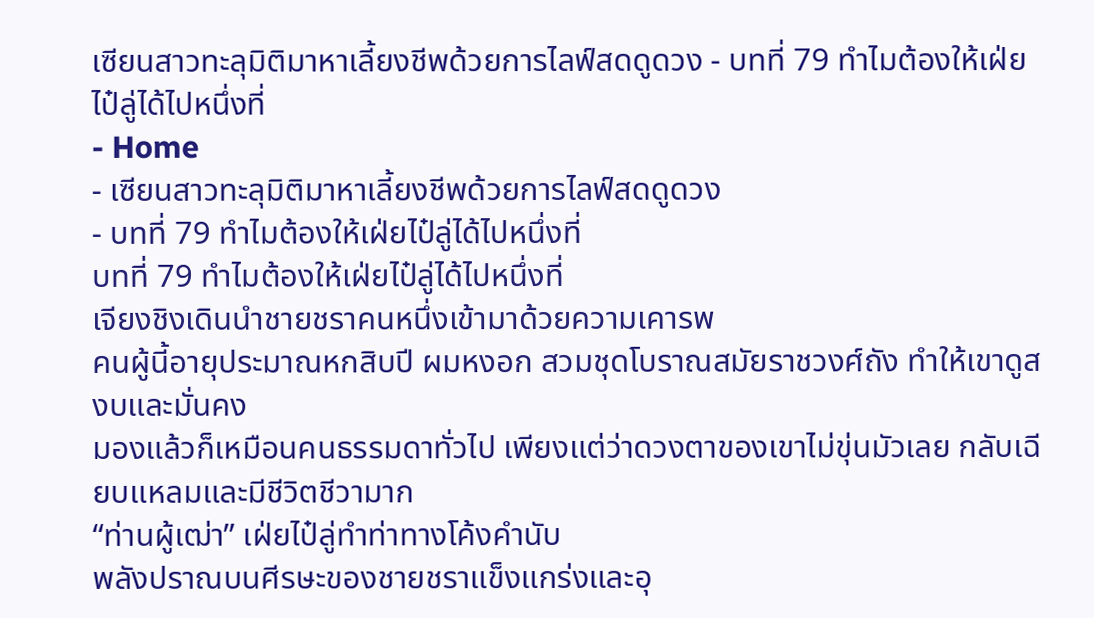เซียนสาวทะลุมิติมาหาเลี้ยงชีพด้วยการไลฟ์สดดูดวง - บทที่ 79 ทำไมต้องให้เฝ่ยไป๋ลู่ได้ไปหนึ่งที่
- Home
- เซียนสาวทะลุมิติมาหาเลี้ยงชีพด้วยการไลฟ์สดดูดวง
- บทที่ 79 ทำไมต้องให้เฝ่ยไป๋ลู่ได้ไปหนึ่งที่
บทที่ 79 ทำไมต้องให้เฝ่ยไป๋ลู่ได้ไปหนึ่งที่
เจียงชิงเดินนำชายชราคนหนึ่งเข้ามาด้วยความเคารพ
คนผู้นี้อายุประมาณหกสิบปี ผมหงอก สวมชุดโบราณสมัยราชวงศ์ถัง ทำให้เขาดูสงบและมั่นคง
มองแล้วก็เหมือนคนธรรมดาทั่วไป เพียงแต่ว่าดวงตาของเขาไม่ขุ่นมัวเลย กลับเฉียบแหลมและมีชีวิตชีวามาก
“ท่านผู้เฒ่า” เฝ่ยไป๋ลู่ทำท่าทางโค้งคำนับ
พลังปราณบนศีรษะของชายชราแข็งแกร่งและอุ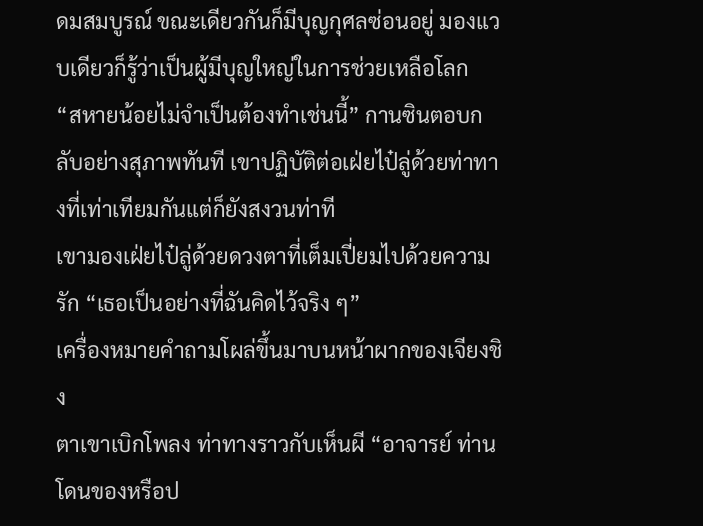ดมสมบูรณ์ ขณะเดียวกันก็มีบุญกุศลซ่อนอยู่ มองแวบเดียวก็รู้ว่าเป็นผู้มีบุญใหญ่ในการช่วยเหลือโลก
“สหายน้อยไม่จำเป็นต้องทำเช่นนี้” กานซินตอบกลับอย่างสุภาพทันที เขาปฏิบัติต่อเฝ่ยไป๋ลู่ด้วยท่าทางที่เท่าเทียมกันแต่ก็ยังสงวนท่าที
เขามองเฝ่ยไป๋ลู่ด้วยดวงตาที่เต็มเปี่ยมไปด้วยความรัก “เธอเป็นอย่างที่ฉันคิดไว้จริง ๆ”
เครื่องหมายคำถามโผล่ขึ้นมาบนหน้าผากของเจียงชิง
ตาเขาเบิกโพลง ท่าทางราวกับเห็นผี “อาจารย์ ท่านโดนของหรือป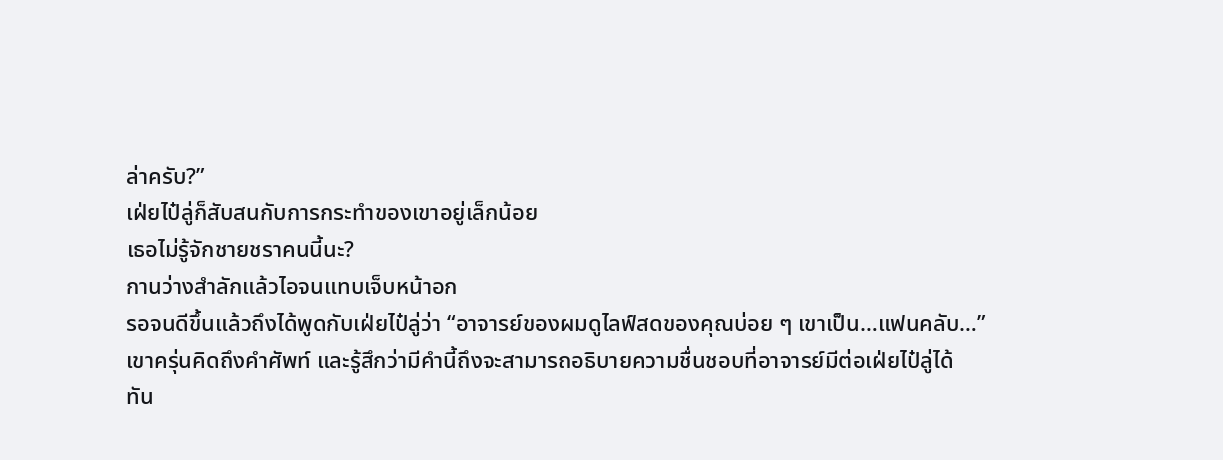ล่าครับ?”
เฝ่ยไป๋ลู่ก็สับสนกับการกระทำของเขาอยู่เล็กน้อย
เธอไม่รู้จักชายชราคนนี้นะ?
กานว่างสำลักแล้วไอจนแทบเจ็บหน้าอก
รอจนดีขึ้นแล้วถึงได้พูดกับเฝ่ยไป๋ลู่ว่า “อาจารย์ของผมดูไลฟ์สดของคุณบ่อย ๆ เขาเป็น…แฟนคลับ…”
เขาครุ่นคิดถึงคำศัพท์ และรู้สึกว่ามีคำนี้ถึงจะสามารถอธิบายความชื่นชอบที่อาจารย์มีต่อเฝ่ยไป๋ลู่ได้
ทัน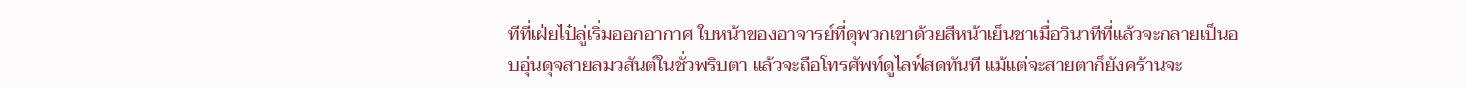ทีที่เฝ่ยไป๋ลู่เริ่มออกอากาศ ใบหน้าของอาจารย์ที่ดุพวกเขาด้วยสีหน้าเย็นชาเมื่อวินาทีที่แล้วจะกลายเป็นอบอุ่นดุจสายลมวสันต์ในชั่วพริบตา แล้วจะถือโทรศัพท์ดูไลฟ์สดทันที แม้แต่จะสายตาก็ยังคร้านจะ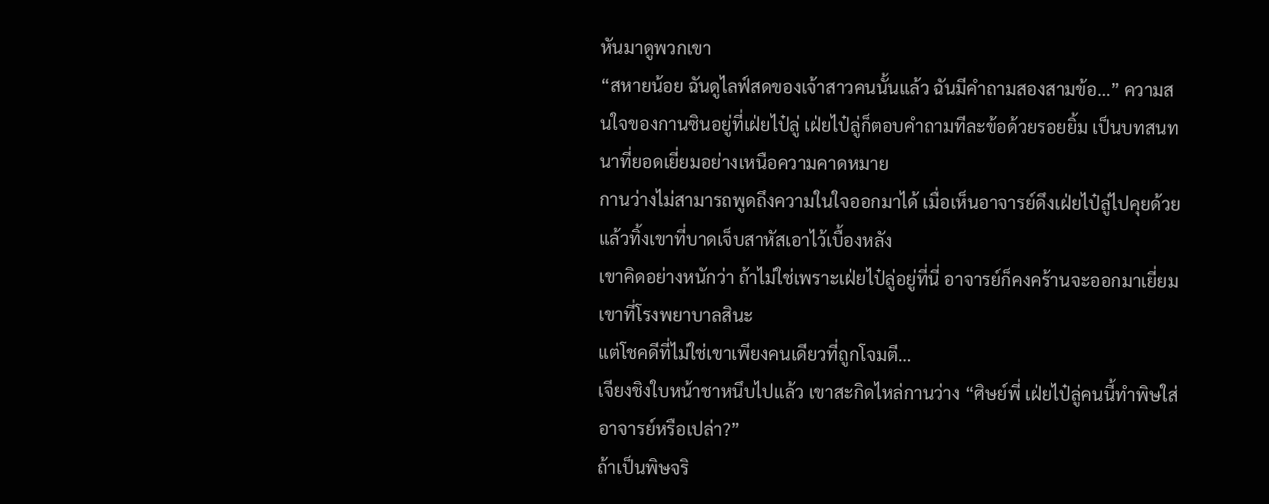หันมาดูพวกเขา
“สหายน้อย ฉันดูไลฟ์สดของเจ้าสาวคนนั้นแล้ว ฉันมีคำถามสองสามข้อ…” ความสนใจของกานซินอยู่ที่เฝ่ยไป๋ลู่ เฝ่ยไป๋ลู่ก็ตอบคำถามทีละข้อด้วยรอยยิ้ม เป็นบทสนทนาที่ยอดเยี่ยมอย่างเหนือความคาดหมาย
กานว่างไม่สามารถพูดถึงความในใจออกมาได้ เมื่อเห็นอาจารย์ดึงเฝ่ยไป๋ลู่ไปคุยด้วย แล้วทิ้งเขาที่บาดเจ็บสาหัสเอาไว้เบื้องหลัง
เขาคิดอย่างหนักว่า ถ้าไม่ใช่เพราะเฝ่ยไป๋ลู่อยู่ที่นี่ อาจารย์ก็คงคร้านจะออกมาเยี่ยมเขาที่โรงพยาบาลสินะ
แต่โชคดีที่ไม่ใช่เขาเพียงคนเดียวที่ถูกโจมตี…
เจียงชิงใบหน้าชาหนึบไปแล้ว เขาสะกิดไหล่กานว่าง “ศิษย์พี่ เฝ่ยไป๋ลู่คนนี้ทำพิษใส่อาจารย์หรือเปล่า?”
ถ้าเป็นพิษจริ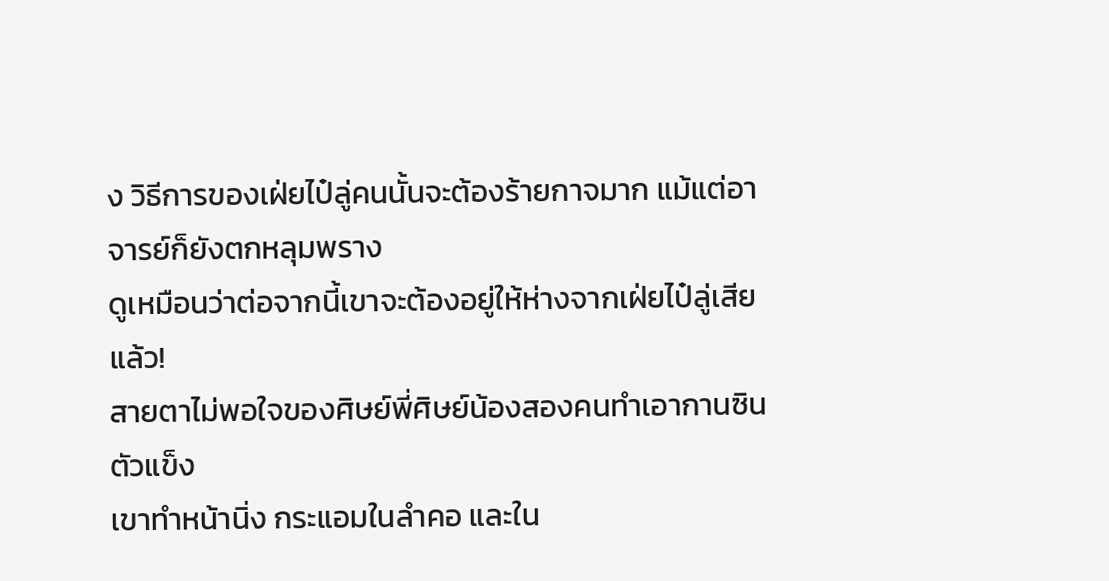ง วิธีการของเฝ่ยไป๋ลู่คนนั้นจะต้องร้ายกาจมาก แม้แต่อาจารย์ก็ยังตกหลุมพราง
ดูเหมือนว่าต่อจากนี้เขาจะต้องอยู่ให้ห่างจากเฝ่ยไป๋ลู่เสียแล้ว!
สายตาไม่พอใจของศิษย์พี่ศิษย์น้องสองคนทำเอากานซินตัวแข็ง
เขาทำหน้านิ่ง กระแอมในลำคอ และใน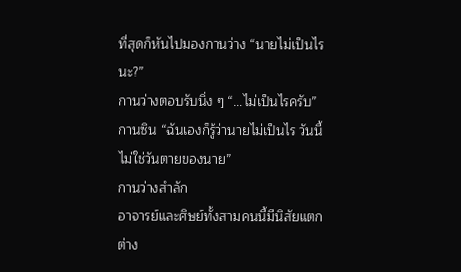ที่สุดก็หันไปมองกานว่าง “นายไม่เป็นไรนะ?”
กานว่างตอบรับนิ่ง ๆ “…ไม่เป็นไรครับ”
กานซิน “ฉันเองก็รู้ว่านายไม่เป็นไร วันนี้ไม่ใช่วันตายของนาย”
กานว่างสำลัก
อาจารย์และศิษย์ทั้งสามคนนี้มีนิสัยแตกต่าง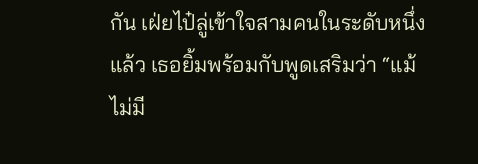กัน เฝ่ยไป๋ลู่เข้าใจสามคนในระดับหนึ่งแล้ว เธอยิ้มพร้อมกับพูดเสริมว่า “แม้ไม่มี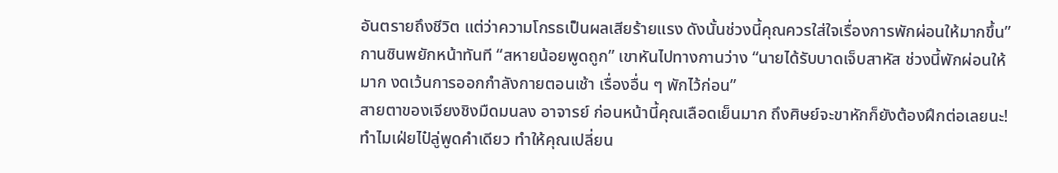อันตรายถึงชีวิต แต่ว่าความโกรธเป็นผลเสียร้ายแรง ดังนั้นช่วงนี้คุณควรใส่ใจเรื่องการพักผ่อนให้มากขึ้น”
กานซินพยักหน้าทันที “สหายน้อยพูดถูก” เขาหันไปทางกานว่าง “นายได้รับบาดเจ็บสาหัส ช่วงนี้พักผ่อนให้มาก งดเว้นการออกกำลังกายตอนเช้า เรื่องอื่น ๆ พักไว้ก่อน”
สายตาของเจียงชิงมืดมนลง อาจารย์ ก่อนหน้านี้คุณเลือดเย็นมาก ถึงศิษย์จะขาหักก็ยังต้องฝึกต่อเลยนะ! ทำไมเฝ่ยไป๋ลู่พูดคำเดียว ทำให้คุณเปลี่ยน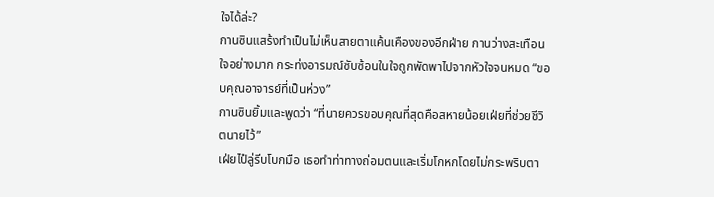ใจได้ล่ะ?
กานซินแสร้งทำเป็นไม่เห็นสายตาแค้นเคืองของอีกฝ่าย กานว่างสะเทือนใจอย่างมาก กระท่งอารมณ์ซับซ้อนในใจถูกพัดพาไปจากหัวใจจนหมด “ขอบคุณอาจารย์ที่เป็นห่วง”
กานซินยิ้มและพูดว่า “ที่นายควรขอบคุณที่สุดคือสหายน้อยเฝ่ยที่ช่วยชีวิตนายไว้”
เฝ่ยไป๋ลู่รีบโบกมือ เธอทำท่าทางถ่อมตนและเริ่มโกหกโดยไม่กระพริบตา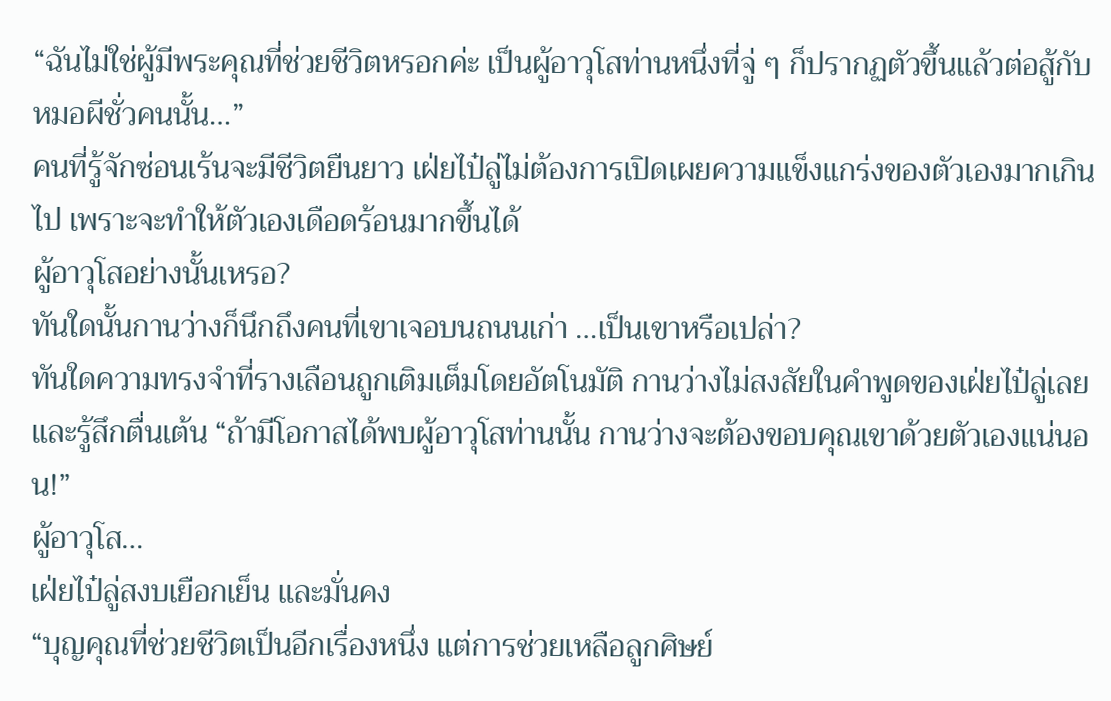“ฉันไม่ใช่ผู้มีพระคุณที่ช่วยชีวิตหรอกค่ะ เป็นผู้อาวุโสท่านหนึ่งที่จู่ ๆ ก็ปรากฏตัวขึ้นแล้วต่อสู้กับหมอผีชั่วคนนั้น…”
คนที่รู้จักซ่อนเร้นจะมีชีวิตยืนยาว เฝ่ยไป๋ลู่ไม่ต้องการเปิดเผยความแข็งแกร่งของตัวเองมากเกินไป เพราะจะทำให้ตัวเองเดือดร้อนมากขึ้นได้
ผู้อาวุโสอย่างนั้นเหรอ?
ทันใดนั้นกานว่างก็นึกถึงคนที่เขาเจอบนถนนเก่า …เป็นเขาหรือเปล่า?
ทันใดความทรงจำที่รางเลือนถูกเติมเต็มโดยอัตโนมัติ กานว่างไม่สงสัยในคำพูดของเฝ่ยไป๋ลู่เลย และรู้สึกตื่นเต้น “ถ้ามีโอกาสได้พบผู้อาวุโสท่านนั้น กานว่างจะต้องขอบคุณเขาด้วยตัวเองแน่นอน!”
ผู้อาวุโส…
เฝ่ยไป๋ลู่สงบเยือกเย็น และมั่นคง
“บุญคุณที่ช่วยชีวิตเป็นอีกเรื่องหนึ่ง แต่การช่วยเหลือลูกศิษย์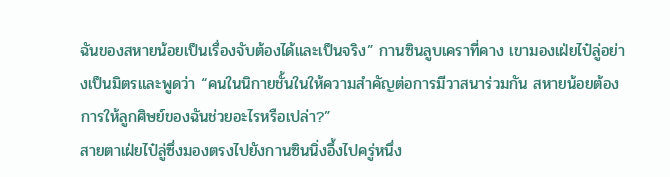ฉันของสหายน้อยเป็นเรื่องจับต้องได้และเป็นจริง” กานซินลูบเคราที่คาง เขามองเฝ่ยไป๋ลู่อย่างเป็นมิตรและพูดว่า “คนในนิกายชั้นในให้ความสำคัญต่อการมีวาสนาร่วมกัน สหายน้อยต้องการให้ลูกศิษย์ของฉันช่วยอะไรหรือเปล่า?”
สายตาเฝ่ยไป๋ลู่ซึ่งมองตรงไปยังกานซินนิ่งอึ้งไปครู่หนึ่ง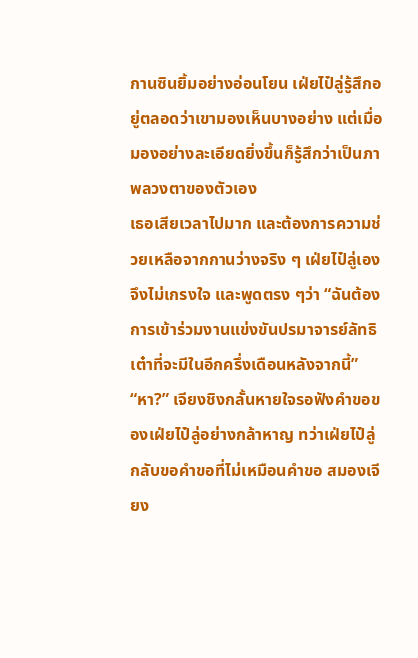กานซินยิ้มอย่างอ่อนโยน เฝ่ยไป๋ลู่รู้สึกอยู่ตลอดว่าเขามองเห็นบางอย่าง แต่เมื่อมองอย่างละเอียดยิ่งขึ้นก็รู้สึกว่าเป็นภาพลวงตาของตัวเอง
เธอเสียเวลาไปมาก และต้องการความช่วยเหลือจากกานว่างจริง ๆ เฝ่ยไป๋ลู่เองจึงไม่เกรงใจ และพูดตรง ๆว่า “ฉันต้องการเข้าร่วมงานแข่งขันปรมาจารย์ลัทธิเต๋าที่จะมีในอีกครึ่งเดือนหลังจากนี้”
“หา?” เจียงชิงกลั้นหายใจรอฟังคำขอของเฝ่ยไป๋ลู่อย่างกล้าหาญ ทว่าเฝ่ยไป๋ลู่กลับขอคำขอที่ไม่เหมือนคำขอ สมองเจียง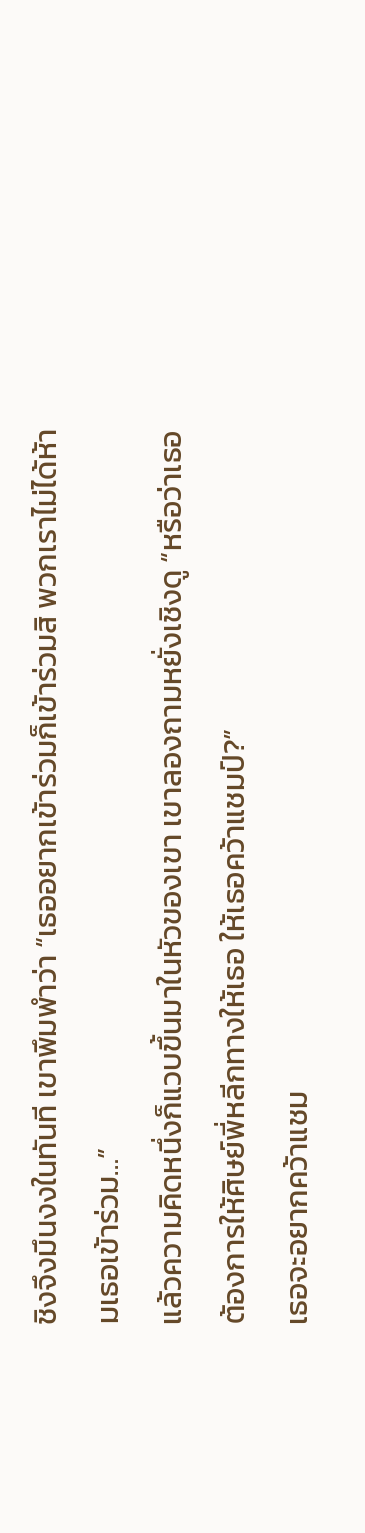ชิงจึงมึนงงในทันที เขาพึมพำว่า “เธออยากเข้าร่วมก็เข้าร่วมสิ พวกเราไม่ได้ห้ามเธอเข้าร่วม…”
แล้วความคิดหนึ่งก็แวบขึ้นมาในหัวของเขา เขาลองถามหยั่งเชิงดู “หรือว่าเธอต้องการให้ศิษย์พี่หลีกทางให้เธอ ให้เธอคว้าแชมป์?”
เธอจะอยากคว้าแชม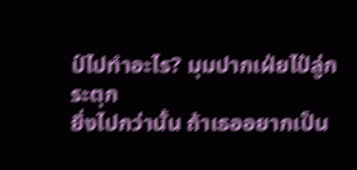ป์ไปทำอะไร? มุมปากเฝ่ยไป๋ลู่กระตุก
ยิ่งไปกว่านั้น ถ้าเธออยากเป็น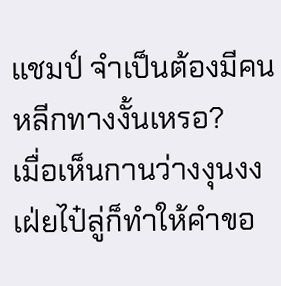แชมป์ จำเป็นต้องมีคนหลีกทางงั้นเหรอ?
เมื่อเห็นกานว่างงุนงง เฝ่ยไป๋ลู่ก็ทำให้คำขอ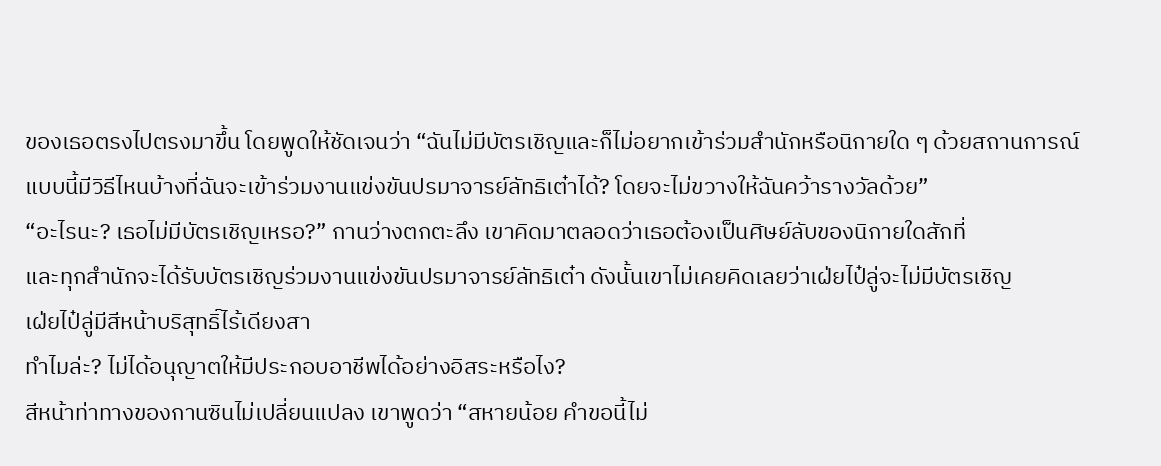ของเธอตรงไปตรงมาขึ้น โดยพูดให้ชัดเจนว่า “ฉันไม่มีบัตรเชิญและก็ไม่อยากเข้าร่วมสำนักหรือนิกายใด ๆ ด้วยสถานการณ์แบบนี้มีวิธีไหนบ้างที่ฉันจะเข้าร่วมงานแข่งขันปรมาจารย์ลัทธิเต๋าได้? โดยจะไม่ขวางให้ฉันคว้ารางวัลด้วย”
“อะไรนะ? เธอไม่มีบัตรเชิญเหรอ?” กานว่างตกตะลึง เขาคิดมาตลอดว่าเธอต้องเป็นศิษย์ลับของนิกายใดสักที่
และทุกสำนักจะได้รับบัตรเชิญร่วมงานแข่งขันปรมาจารย์ลัทธิเต๋า ดังนั้นเขาไม่เคยคิดเลยว่าเฝ่ยไป๋ลู่จะไม่มีบัตรเชิญ
เฝ่ยไป๋ลู่มีสีหน้าบริสุทธิ์ไร้เดียงสา
ทำไมล่ะ? ไม่ได้อนุญาตให้มีประกอบอาชีพได้อย่างอิสระหรือไง?
สีหน้าท่าทางของกานซินไม่เปลี่ยนแปลง เขาพูดว่า “สหายน้อย คำขอนี้ไม่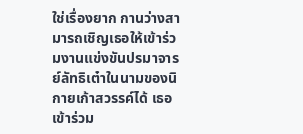ใช่เรื่องยาก กานว่างสามารถเชิญเธอให้เข้าร่วมงานแข่งขันปรมาจารย์ลัทธิเต๋าในนามของนิกายเก้าสวรรค์ได้ เธอเข้าร่วม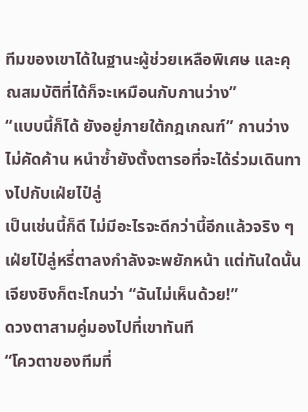ทีมของเขาได้ในฐานะผู้ช่วยเหลือพิเศษ และคุณสมบัติที่ได้ก็จะเหมือนกับกานว่าง”
“แบบนี้ก็ได้ ยังอยู่ภายใต้กฎเกณฑ์” กานว่างไม่คัดค้าน หนำซ้ำยังตั้งตารอที่จะได้ร่วมเดินทางไปกับเฝ่ยไป๋ลู่
เป็นเช่นนี้ก็ดี ไม่มีอะไรจะดีกว่านี้อีกแล้วจริง ๆ เฝ่ยไป๋ลู่หรี่ตาลงกำลังจะพยักหน้า แต่ทันใดนั้นเจียงชิงก็ตะโกนว่า “ฉันไม่เห็นด้วย!”
ดวงตาสามคู่มองไปที่เขาทันที
“โควตาของทีมที่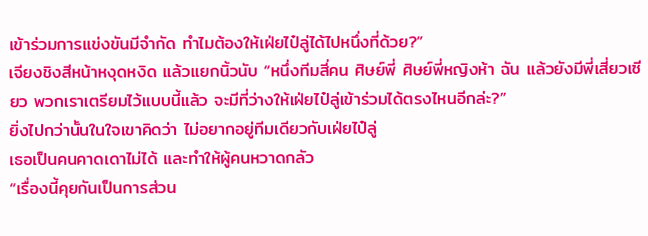เข้าร่วมการแข่งขันมีจำกัด ทำไมต้องให้เฝ่ยไป๋ลู่ได้ไปหนึ่งที่ด้วย?”
เจียงชิงสีหน้าหงุดหงิด แล้วแยกนิ้วนับ “หนึ่งทีมสี่คน ศิษย์พี่ ศิษย์พี่หญิงห้า ฉัน แล้วยังมีพี่เสี่ยวเซียว พวกเราเตรียมไว้แบบนี้แล้ว จะมีที่ว่างให้เฝ่ยไป๋ลู่เข้าร่วมได้ตรงไหนอีกล่ะ?”
ยิ่งไปกว่านั้นในใจเขาคิดว่า ไม่อยากอยู่ทีมเดียวกับเฝ่ยไป๋ลู่
เธอเป็นคนคาดเดาไม่ได้ และทำให้ผู้คนหวาดกลัว
“เรื่องนี้คุยกันเป็นการส่วน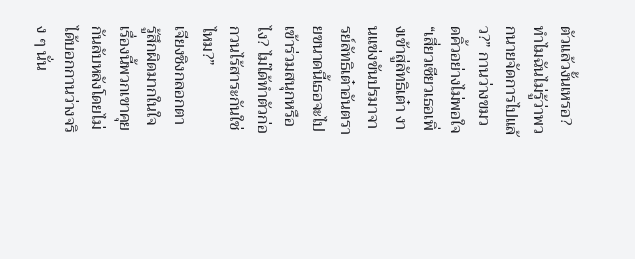ตัวแล้วงั้นเหรอ? ทำไมฉันไม่รู้ว่าพวกนายจัดการไปแล้ว?” กานว่างขมวดคิ้วอย่างไม่พอใจ “เสี่ยวเซียวเธอเพิ่งเข้าสู่ลัทธิเต๋า งานแข่งขันปรมาจารย์ลัทธิเต๋าอันตรายขนาดนี้เธอจะไปเข้าร่วมสนุกหรือไง? ไม่ได้ทำตัวก่อกวนไร้สาระกันใช่ไหม?”
เจียงชิงกลอกตา รู้สึกผิดมากในใจ
เรื่องนี้พวกเขาคุยกันลับหลังโดยไม่ได้บอกกานว่างจริง ๆ นั่น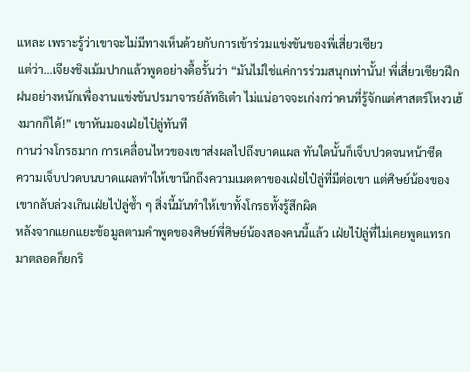แหละ เพราะรู้ว่าเขาจะไม่มีทางเห็นด้วยกับการเข้าร่วมแข่งขันของพี่เสี่ยวเซียว
แต่ว่า…เจียงชิงเม้มปากแล้วพูดอย่างดื้อรั้นว่า “มันไม่ใช่แค่การร่วมสนุกเท่านั้น! พี่เสี่ยวเซียวฝึกฝนอย่างหนักเพื่องานแข่งขันปรมาจารย์ลัทธิเต๋า ไม่แน่อาจจะเก่งกว่าคนที่รู้จักแต่ศาสตร์โหงวเฮ้งมากก็ได้!” เขาหันมองเฝ่ยไป๋ลู่ทันที
กานว่างโกรธมาก การเคลื่อนไหวของเขาส่งผลไปถึงบาดแผล ทันใดนั้นก็เจ็บปวดจนหน้าซีด
ความเจ็บปวดบนบาดแผลทำให้เขานึกถึงความเมตตาของเฝ่ยไป๋ลู่ที่มีต่อเขา แต่ศิษย์น้องของเขากลับล่วงเกินเฝ่ยไป่ลู่ซ้ำ ๆ สิ่งนี้มันทำให้เขาทั้งโกรธทั้งรู้สึกผิด
หลังจากแยกแยะข้อมูลตามคำพูดของศิษย์พี่ศิษย์น้องสองคนนี้แล้ว เฝ่ยไป๋ลู่ที่ไม่เคยพูดแทรกมาตลอดก็ยกริ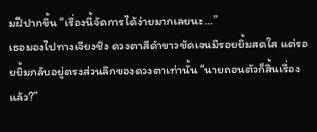มฝีปากขึ้น “เรื่องนี้จัดการได้ง่ายมากเลยนะ…”
เธอมองไปทางเจียงชิง ดวงตาสีดำขาวชัดเจนมีรอยยิ้มสดใส แต่รอยยิ้มกลับอยู่ตรงส่วนลึกของดวงตาเท่านั้น “นายถอนตัวก็สิ้นเรื่องแล้ว?”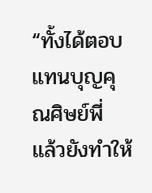“ทั้งได้ตอบแทนบุญคุณศิษย์พี่ แล้วยังทำให้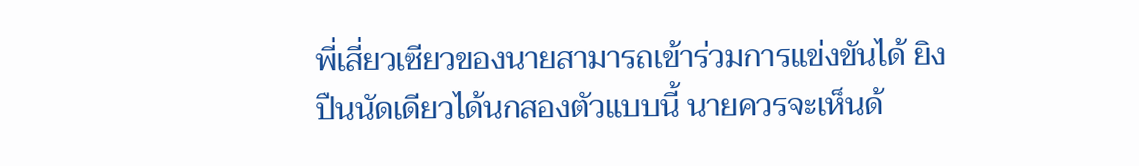พี่เสี่ยวเซียวของนายสามารถเข้าร่วมการแข่งขันได้ ยิงปืนนัดเดียวได้นกสองตัวแบบนี้ นายควรจะเห็นด้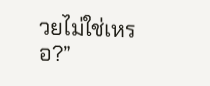วยไม่ใช่เหรอ?”